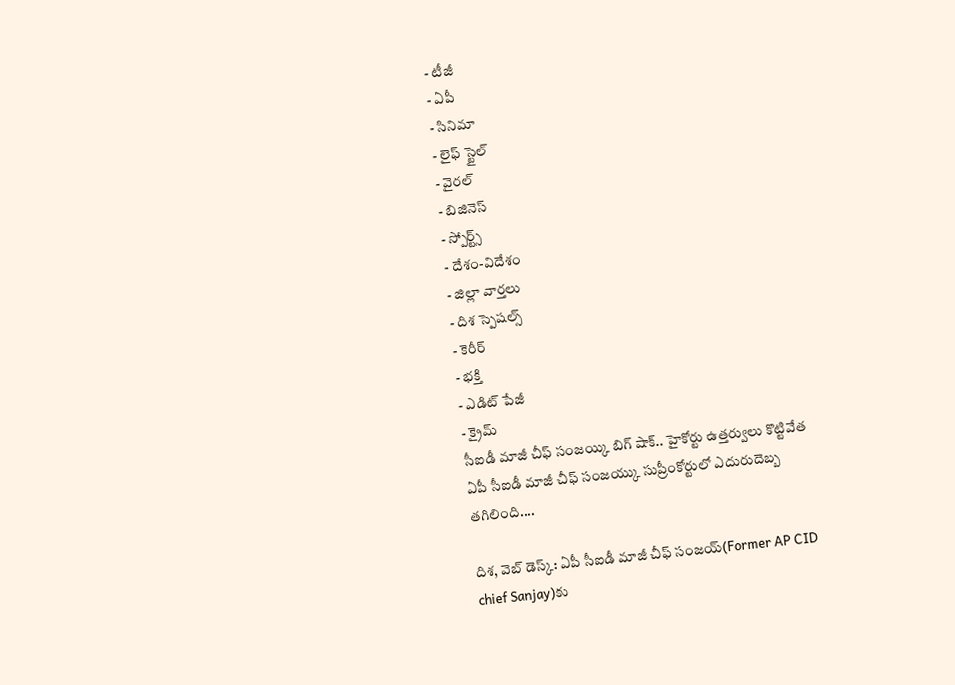- టీజీ
- ఏపీ
- సినిమా
- లైఫ్ స్టైల్
- వైరల్
- బిజినెస్
- స్పోర్ట్స్
- దేశం-విదేశం
- జిల్లా వార్తలు
- దిశ స్పెషల్స్
- కెరీర్
- భక్తి
- ఎడిట్ పేజీ
- క్రైమ్
సీఐడీ మాజీ చీఫ్ సంజయ్కి బిగ్ షాక్.. హైకోర్టు ఉత్తర్వులు కొట్టివేత
ఏపీ సీఐడీ మాజీ చీఫ్ సంజయ్కు సుప్రీంకోర్టులో ఎదురుదెబ్బ తగిలింది....

దిశ, వెబ్ డెస్క్: ఏపీ సీఐడీ మాజీ చీఫ్ సంజయ్(Former AP CID chief Sanjay)కు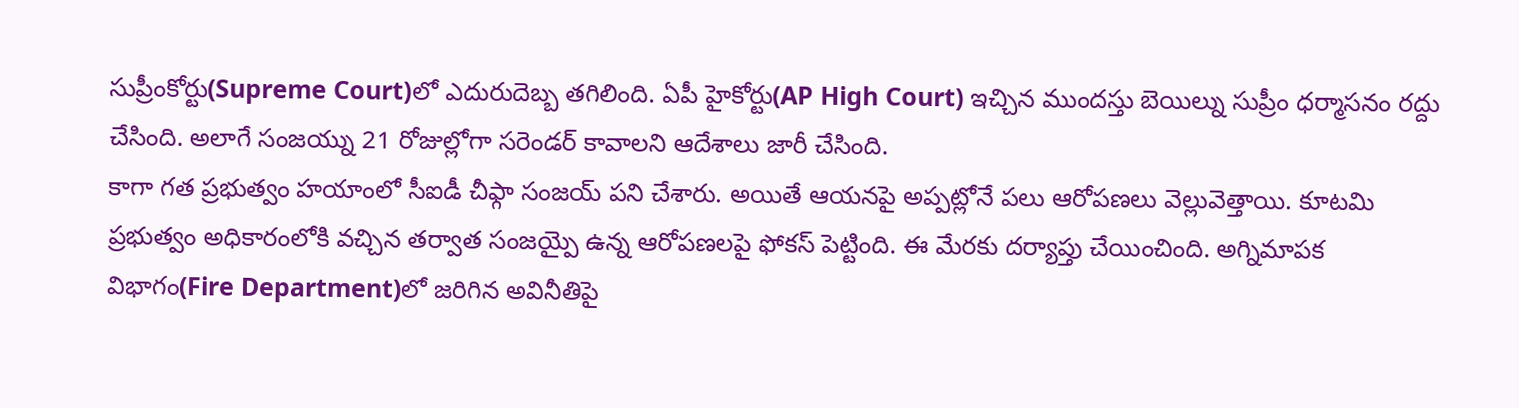సుప్రీంకోర్టు(Supreme Court)లో ఎదురుదెబ్బ తగిలింది. ఏపీ హైకోర్టు(AP High Court) ఇచ్చిన ముందస్తు బెయిల్ను సుప్రీం ధర్మాసనం రద్దు చేసింది. అలాగే సంజయ్ను 21 రోజుల్లోగా సరెండర్ కావాలని ఆదేశాలు జారీ చేసింది.
కాగా గత ప్రభుత్వం హయాంలో సీఐడీ చీఫ్గా సంజయ్ పని చేశారు. అయితే ఆయనపై అప్పట్లోనే పలు ఆరోపణలు వెల్లువెత్తాయి. కూటమి ప్రభుత్వం అధికారంలోకి వచ్చిన తర్వాత సంజయ్పై ఉన్న ఆరోపణలపై ఫోకస్ పెట్టింది. ఈ మేరకు దర్యాప్తు చేయించింది. అగ్నిమాపక విభాగం(Fire Department)లో జరిగిన అవినీతిపై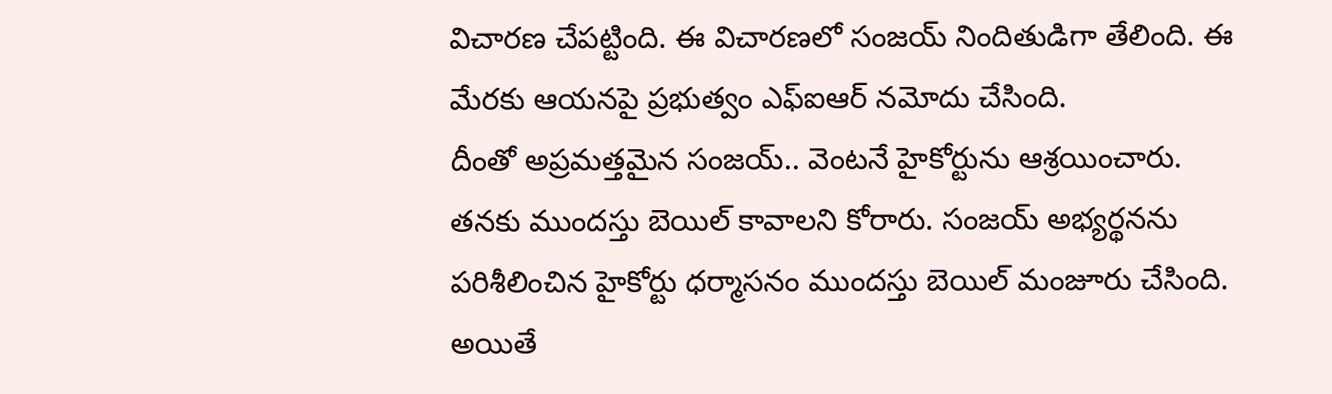విచారణ చేపట్టింది. ఈ విచారణలో సంజయ్ నిందితుడిగా తేలింది. ఈ మేరకు ఆయనపై ప్రభుత్వం ఎఫ్ఐఆర్ నమోదు చేసింది.
దీంతో అప్రమత్తమైన సంజయ్.. వెంటనే హైకోర్టును ఆశ్రయించారు. తనకు ముందస్తు బెయిల్ కావాలని కోరారు. సంజయ్ అభ్యర్థనను పరిశీలించిన హైకోర్టు ధర్మాసనం ముందస్తు బెయిల్ మంజూరు చేసింది. అయితే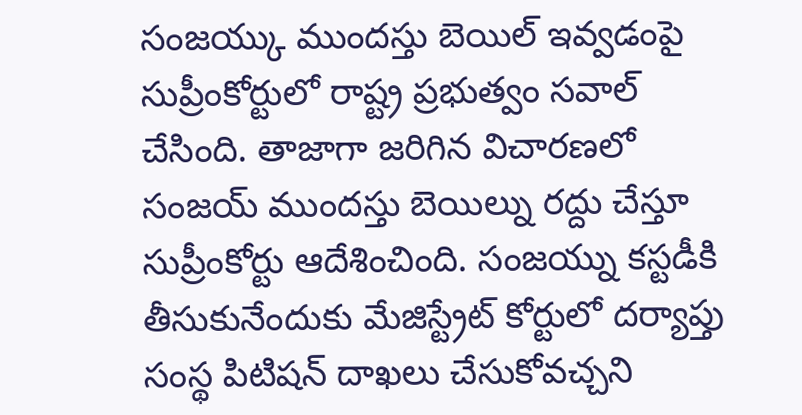సంజయ్కు ముందస్తు బెయిల్ ఇవ్వడంపై సుప్రీంకోర్టులో రాష్ట్ర ప్రభుత్వం సవాల్ చేసింది. తాజాగా జరిగిన విచారణలో సంజయ్ ముందస్తు బెయిల్ను రద్దు చేస్తూ సుప్రీంకోర్టు ఆదేశించింది. సంజయ్ను కస్టడీకి తీసుకునేందుకు మేజిస్ట్రేట్ కోర్టులో దర్యాప్తు సంస్థ పిటిషన్ దాఖలు చేసుకోవచ్చని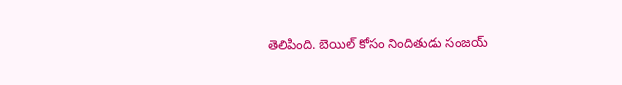తెలిపింది. బెయిల్ కోసం నిందితుడు సంజయ్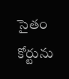సైతం కోర్టును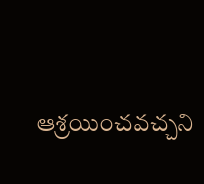ఆశ్రయించవచ్చని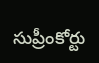సుప్రీంకోర్టు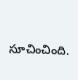సూచించింది.